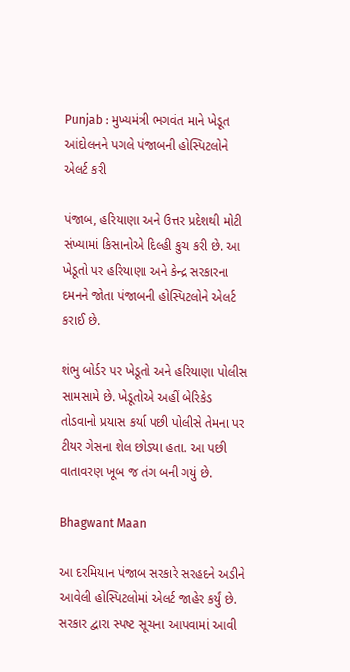Punjab : મુખ્યમંત્રી ભગવંત માને ખેડૂત આંદોલનને પગલે પંજાબની હોસ્પિટલોને એલર્ટ કરી

પંજાબ, હરિયાણા અને ઉત્તર પ્રદેશથી મોટી સંખ્યામાં કિસાનોએ દિલ્હી કુચ કરી છે. આ ખેડૂતો પર હરિયાણા અને કેન્દ્ર સરકારના દમનને જોતા પંજાબની હોસ્પિટલોને એલર્ટ કરાઈ છે.

શંભુ બોર્ડર પર ખેડૂતો અને હરિયાણા પોલીસ સામસામે છે. ખેડૂતોએ અહીં બેરિકેડ તોડવાનો પ્રયાસ કર્યા પછી પોલીસે તેમના પર ટીયર ગેસના શેલ છોડ્યા હતા. આ પછી વાતાવરણ ખૂબ જ તંગ બની ગયું છે.

Bhagwant Maan

આ દરમિયાન પંજાબ સરકારે સરહદને અડીને આવેલી હોસ્પિટલોમાં એલર્ટ જાહેર કર્યું છે. સરકાર દ્વારા સ્પષ્ટ સૂચના આપવામાં આવી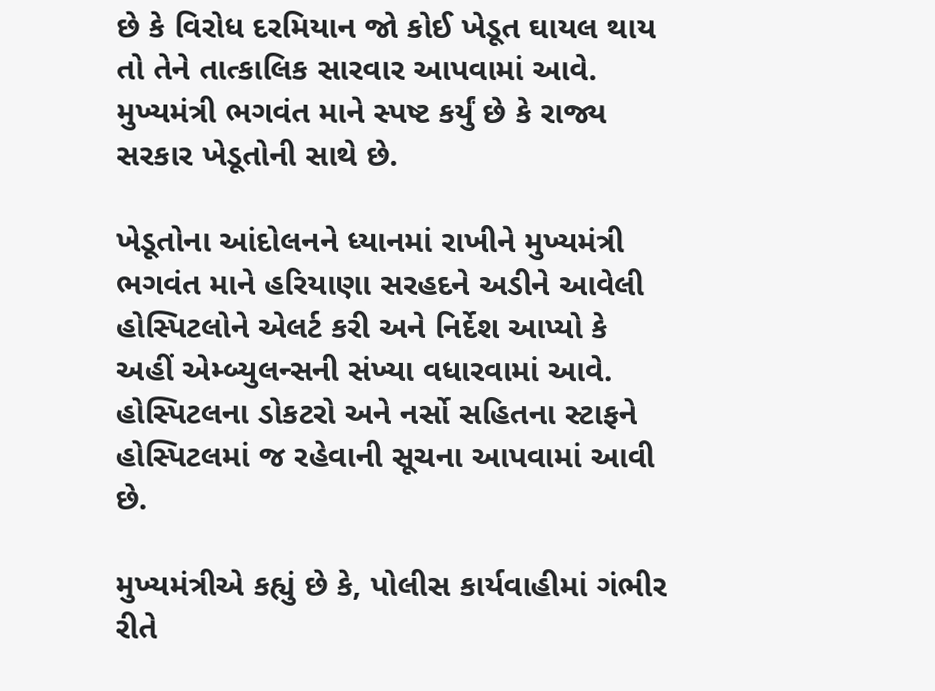છે કે વિરોધ દરમિયાન જો કોઈ ખેડૂત ઘાયલ થાય તો તેને તાત્કાલિક સારવાર આપવામાં આવે. મુખ્યમંત્રી ભગવંત માને સ્પષ્ટ કર્યું છે કે રાજ્ય સરકાર ખેડૂતોની સાથે છે.

ખેડૂતોના આંદોલનને ધ્યાનમાં રાખીને મુખ્યમંત્રી ભગવંત માને હરિયાણા સરહદને અડીને આવેલી હોસ્પિટલોને એલર્ટ કરી અને નિર્દેશ આપ્યો કે અહીં એમ્બ્યુલન્સની સંખ્યા વધારવામાં આવે. હોસ્પિટલના ડોકટરો અને નર્સો સહિતના સ્ટાફને હોસ્પિટલમાં જ રહેવાની સૂચના આપવામાં આવી છે.

મુખ્યમંત્રીએ કહ્યું છે કે, પોલીસ કાર્યવાહીમાં ગંભીર રીતે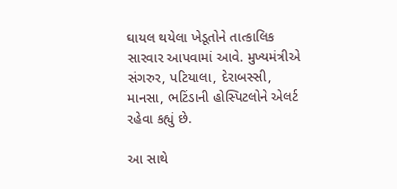ઘાયલ થયેલા ખેડૂતોને તાત્કાલિક સારવાર આપવામાં આવે. મુખ્યમંત્રીએ સંગરુર, પટિયાલા, દેરાબસ્સી, માનસા, ભટિંડાની હોસ્પિટલોને એલર્ટ રહેવા કહ્યું છે.

આ સાથે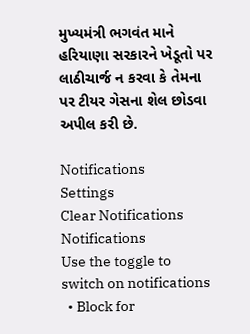મુખ્યમંત્રી ભગવંત માને હરિયાણા સરકારને ખેડૂતો પર લાઠીચાર્જ ન કરવા કે તેમના પર ટીયર ગેસના શેલ છોડવા અપીલ કરી છે.

Notifications
Settings
Clear Notifications
Notifications
Use the toggle to switch on notifications
  • Block for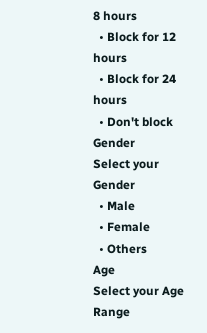8 hours
  • Block for 12 hours
  • Block for 24 hours
  • Don't block
Gender
Select your Gender
  • Male
  • Female
  • Others
Age
Select your Age Range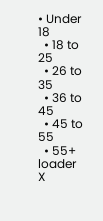• Under 18
  • 18 to 25
  • 26 to 35
  • 36 to 45
  • 45 to 55
  • 55+
loader
X